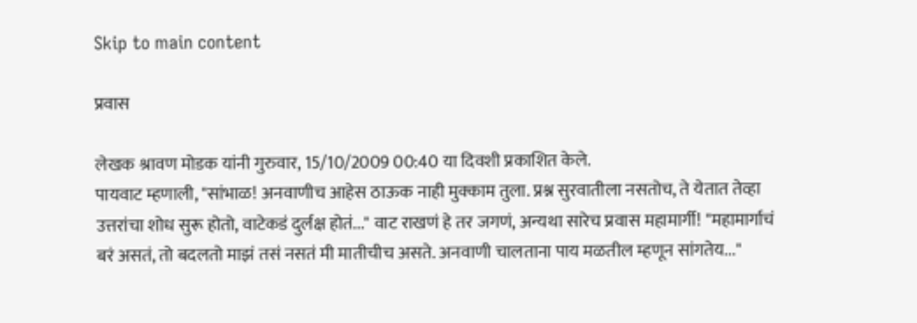Skip to main content

प्रवास

लेखक श्रावण मोडक यांनी गुरुवार, 15/10/2009 00:40 या दिवशी प्रकाशित केले.
पायवाट म्हणाली, "सांभाळ! अनवाणीच आहेस ठाऊक नाही मुक्काम तुला. प्रश्न सुरवातीला नसतोच, ते येतात तेव्हा उत्तरांचा शोध सुरू होतो, वाटेकडं दुर्लक्ष होतं..." वाट राखणं हे तर जगणं, अन्यथा सारेच प्रवास महामार्गी! "महामार्गाचं बरं असतं, तो बदलतो माझं तसं नसतं मी मातीचीच असते. अनवाणी चालताना पाय मळतील म्हणून सांगतेय..."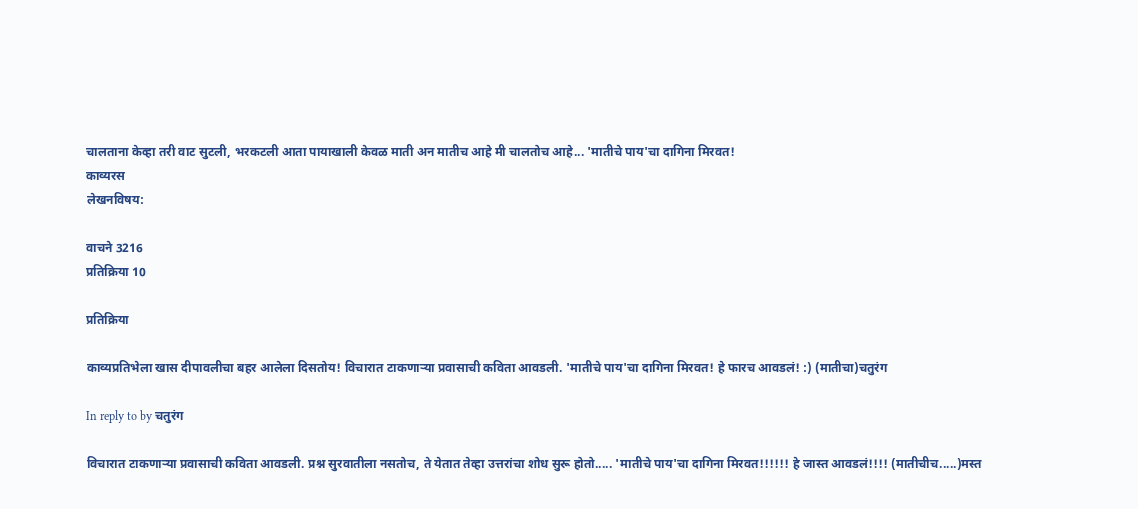चालताना केव्हा तरी वाट सुटली, भरकटली आता पायाखाली केवळ माती अन मातीच आहे मी चालतोच आहे... 'मातीचे पाय'चा दागिना मिरवत!
काव्यरस
लेखनविषय:

वाचने 3216
प्रतिक्रिया 10

प्रतिक्रिया

काव्यप्रतिभेला खास दीपावलीचा बहर आलेला दिसतोय! विचारात टाकणार्‍या प्रवासाची कविता आवडली. 'मातीचे पाय'चा दागिना मिरवत! हे फारच आवडलं! :) (मातीचा)चतुरंग

In reply to by चतुरंग

विचारात टाकणार्‍या प्रवासाची कविता आवडली. प्रश्न सुरवातीला नसतोच, ते येतात तेव्हा उत्तरांचा शोध सुरू होतो..... 'मातीचे पाय'चा दागिना मिरवत!!!!!! हे जास्त आवडलं!!!! (मातीचीच.....)मस्त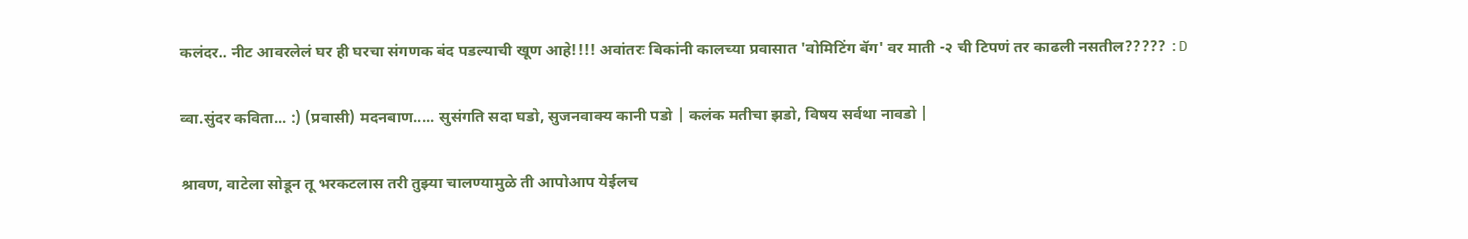कलंदर.. नीट आवरलेलं घर ही घरचा संगणक बंद पडल्याची खूण आहे!!!! अवांतरः बिकांनी कालच्या प्रवासात 'वोमिटिंग बॅग' वर माती -२ ची टिपणं तर काढली नसतील????? :D

व्वा.सुंदर कविता... :) (प्रवासी) मदनबाण..... सुसंगति सदा घडो, सुजनवाक्य कानी पडो | कलंक मतीचा झडो, विषय सर्वथा नावडो |

श्रावण, वाटेला सोडून तू भरकटलास तरी तुझ्या चालण्यामुळे ती आपोआप येईलच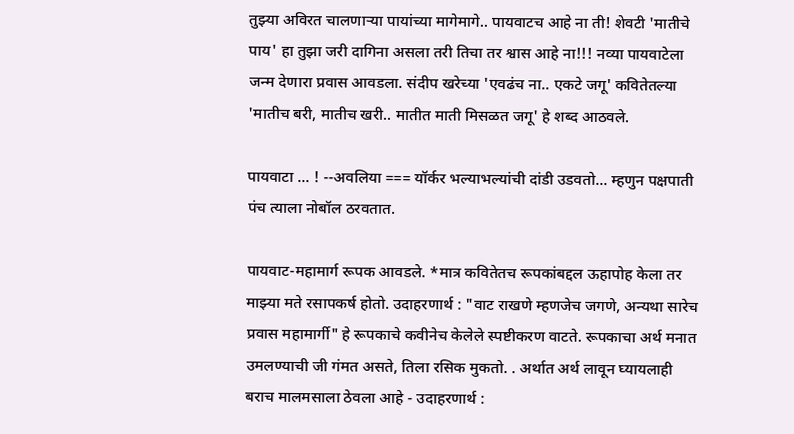तुझ्या अविरत चालणार्‍या पायांच्या मागेमागे.. पायवाटच आहे ना ती! शेवटी 'मातीचे पाय' हा तुझा जरी दागिना असला तरी तिचा तर श्वास आहे ना!!! नव्या पायवाटेला जन्म देणारा प्रवास आवडला. संदीप खरेच्या 'एवढंच ना.. एकटे जगू' कवितेतल्या 'मातीच बरी, मातीच खरी.. मातीत माती मिसळत जगू' हे शब्द आठवले.

पायवाटा ... ! --अवलिया === यॉर्कर भल्याभल्यांची दांडी उडवतो... म्हणुन पक्षपाती पंच त्याला नोबॉल ठरवतात.

पायवाट-महामार्ग रूपक आवडले. *मात्र कवितेतच रूपकांबद्दल ऊहापोह केला तर माझ्या मते रसापकर्ष होतो. उदाहरणार्थ : "वाट राखणे म्हणजेच जगणे, अन्यथा सारेच प्रवास महामार्गी" हे रूपकाचे कवीनेच केलेले स्पष्टीकरण वाटते. रूपकाचा अर्थ मनात उमलण्याची जी गंमत असते, तिला रसिक मुकतो. . अर्थात अर्थ लावून घ्यायलाही बराच मालमसाला ठेवला आहे - उदाहरणार्थ :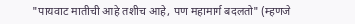"पायवाट मातीची आहे तशीच आहे, पण महामार्ग बदलतो" (म्हणजे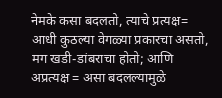नेमके कसा बदलतो, त्याचे प्रत्यक्ष= आधी कुठल्या वेगळ्या प्रकारचा असतो, मग खडी-डांबराचा होतो; आणि अप्रत्यक्ष = असा बदलल्यामुळे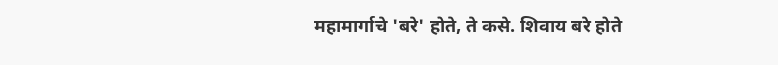महामार्गाचे 'बरे' होते, ते कसे. शिवाय बरे होते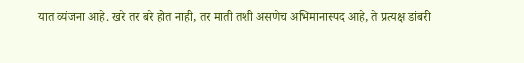यात व्यंजना आहे. खरे तर बरे होत नाही, तर माती तशी असणेच अभिमानास्पद आहे, ते प्रत्यक्ष डांबरी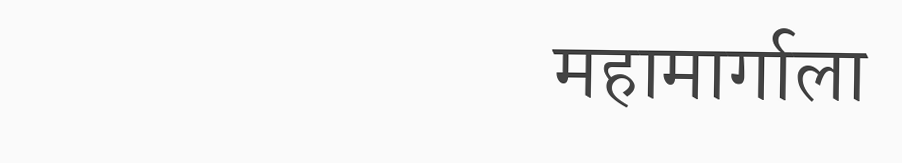महामार्गाला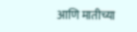आणि मातीच्या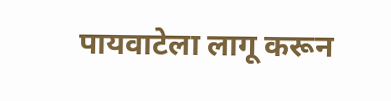पायवाटेला लागू करून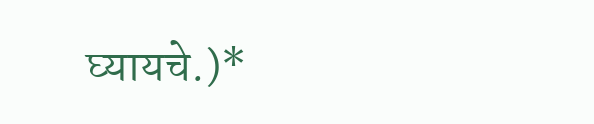घ्यायचे.)*